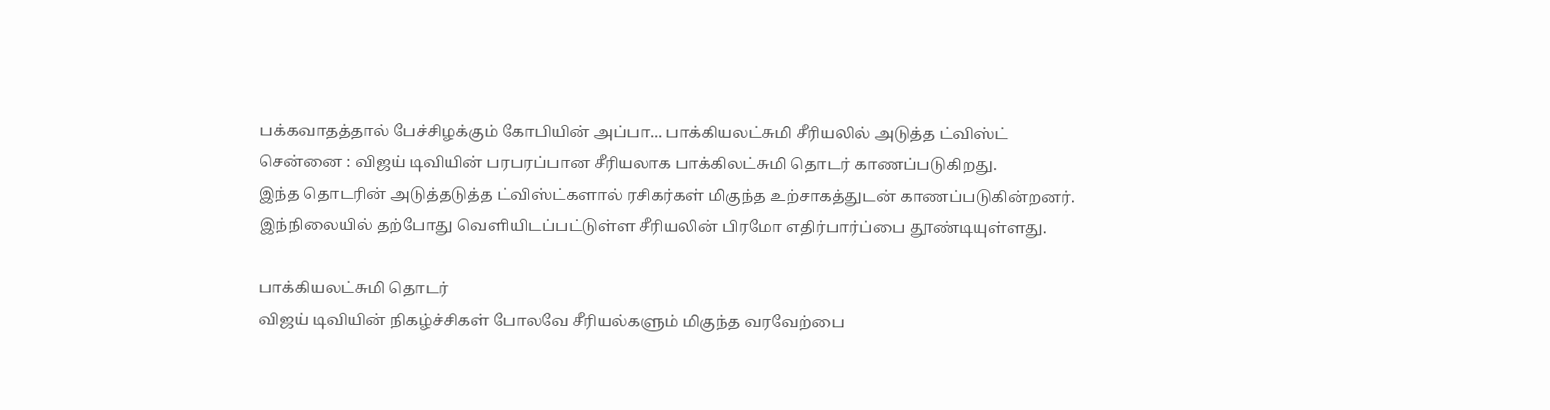பக்கவாதத்தால் பேச்சிழக்கும் கோபியின் அப்பா... பாக்கியலட்சுமி சீரியலில் அடுத்த ட்விஸ்ட்
சென்னை : விஜய் டிவியின் பரபரப்பான சீரியலாக பாக்கிலட்சுமி தொடர் காணப்படுகிறது.
இந்த தொடரின் அடுத்தடுத்த ட்விஸ்ட்களால் ரசிகர்கள் மிகுந்த உற்சாகத்துடன் காணப்படுகின்றனர்.
இந்நிலையில் தற்போது வெளியிடப்பட்டுள்ள சீரியலின் பிரமோ எதிர்பார்ப்பை தூண்டியுள்ளது.

பாக்கியலட்சுமி தொடர்
விஜய் டிவியின் நிகழ்ச்சிகள் போலவே சீரியல்களும் மிகுந்த வரவேற்பை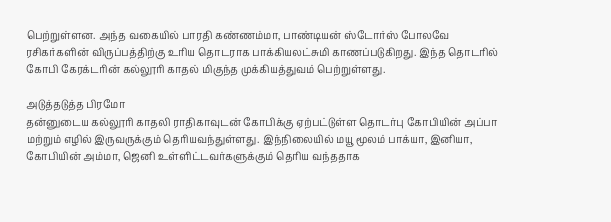பெற்றுள்ளன. அந்த வகையில் பாரதி கண்ணம்மா, பாண்டியன் ஸ்டோர்ஸ் போலவே ரசிகர்களின் விருப்பத்திற்கு உரிய தொடராக பாக்கியலட்சுமி காணப்படுகிறது. இந்த தொடரில் கோபி கேரக்டரின் கல்லூரி காதல் மிகுந்த முக்கியத்துவம் பெற்றுள்ளது.

அடுத்தடுத்த பிரமோ
தன்னுடைய கல்லூரி காதலி ராதிகாவுடன் கோபிக்கு ஏற்பட்டுள்ள தொடர்பு கோபியின் அப்பா மற்றும் எழில் இருவருக்கும் தெரியவந்துள்ளது. இந்நிலையில் மயூ மூலம் பாக்யா, இனியா, கோபியின் அம்மா, ஜெனி உள்ளிட்டவர்களுக்கும் தெரிய வந்ததாக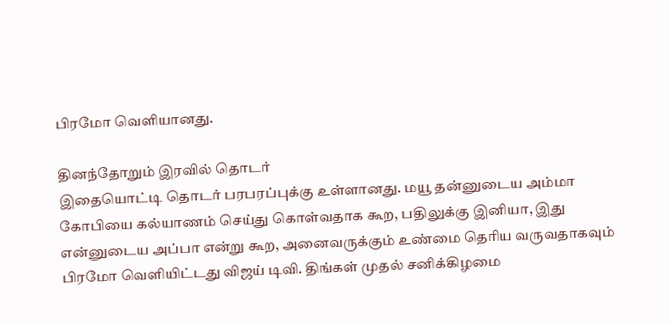பிரமோ வெளியானது.

தினந்தோறும் இரவில் தொடர்
இதையொட்டி தொடர் பரபரப்புக்கு உள்ளானது. மயூ தன்னுடைய அம்மா கோபியை கல்யாணம் செய்து கொள்வதாக கூற, பதிலுக்கு இனியா, இது என்னுடைய அப்பா என்று கூற, அனைவருக்கும் உண்மை தெரிய வருவதாகவும் பிரமோ வெளியிட்டது விஜய் டிவி. திங்கள் முதல் சனிக்கிழமை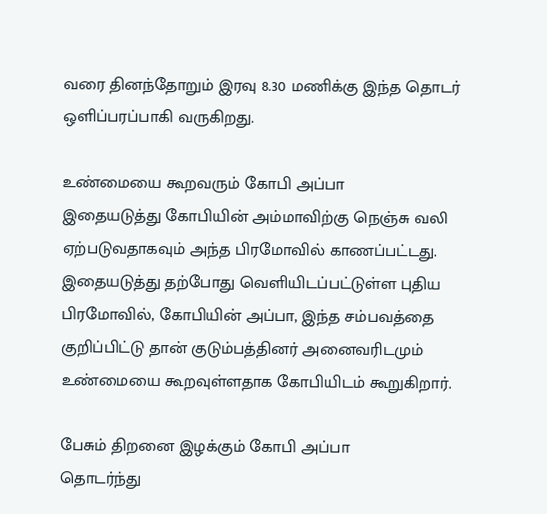வரை தினந்தோறும் இரவு 8.30 மணிக்கு இந்த தொடர் ஒளிப்பரப்பாகி வருகிறது.

உண்மையை கூறவரும் கோபி அப்பா
இதையடுத்து கோபியின் அம்மாவிற்கு நெஞ்சு வலி ஏற்படுவதாகவும் அந்த பிரமோவில் காணப்பட்டது. இதையடுத்து தற்போது வெளியிடப்பட்டுள்ள புதிய பிரமோவில், கோபியின் அப்பா, இந்த சம்பவத்தை குறிப்பிட்டு தான் குடும்பத்தினர் அனைவரிடமும் உண்மையை கூறவுள்ளதாக கோபியிடம் கூறுகிறார்.

பேசும் திறனை இழக்கும் கோபி அப்பா
தொடர்ந்து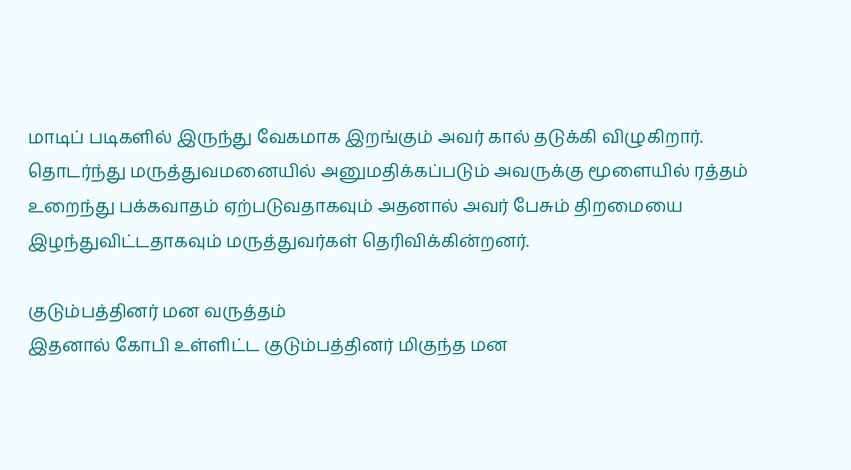மாடிப் படிகளில் இருந்து வேகமாக இறங்கும் அவர் கால் தடுக்கி விழுகிறார். தொடர்ந்து மருத்துவமனையில் அனுமதிக்கப்படும் அவருக்கு மூளையில் ரத்தம் உறைந்து பக்கவாதம் ஏற்படுவதாகவும் அதனால் அவர் பேசும் திறமையை இழந்துவிட்டதாகவும் மருத்துவர்கள் தெரிவிக்கின்றனர்.

குடும்பத்தினர் மன வருத்தம்
இதனால் கோபி உள்ளிட்ட குடும்பத்தினர் மிகுந்த மன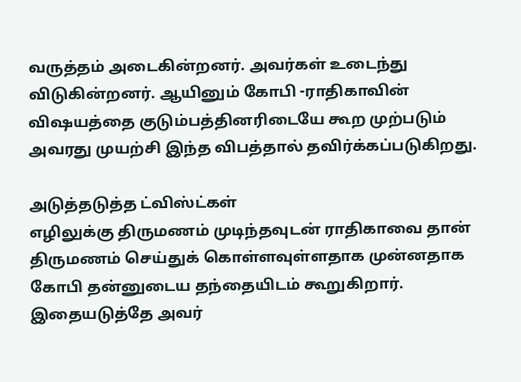வருத்தம் அடைகின்றனர். அவர்கள் உடைந்து விடுகின்றனர். ஆயினும் கோபி -ராதிகாவின் விஷயத்தை குடும்பத்தினரிடையே கூற முற்படும் அவரது முயற்சி இந்த விபத்தால் தவிர்க்கப்படுகிறது.

அடுத்தடுத்த ட்விஸ்ட்கள்
எழிலுக்கு திருமணம் முடிந்தவுடன் ராதிகாவை தான் திருமணம் செய்துக் கொள்ளவுள்ளதாக முன்னதாக கோபி தன்னுடைய தந்தையிடம் கூறுகிறார். இதையடுத்தே அவர்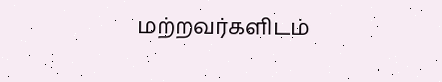மற்றவர்களிடம்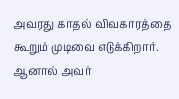அவரது காதல் விவகாரத்தை கூறும் முடிவை எடுக்கிறார். ஆனால் அவர்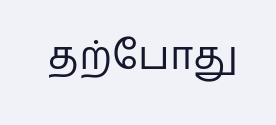தற்போது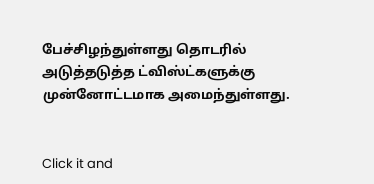பேச்சிழந்துள்ளது தொடரில் அடுத்தடுத்த ட்விஸ்ட்களுக்கு முன்னோட்டமாக அமைந்துள்ளது.


Click it and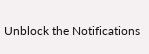Unblock the Notifications